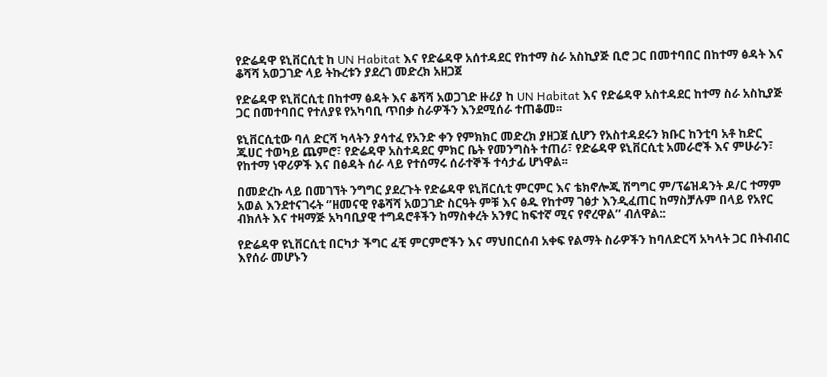የድሬዳዋ ዩኒቨርሲቲ ከ UN Habitat እና የድሬዳዋ አሰተዳደር የከተማ ስራ አስኪያጅ ቢሮ ጋር በመተባበር በከተማ ፅዳት እና ቆሻሻ አወጋገድ ላይ ትኩረቱን ያደረገ መድረክ አዘጋጀ

የድሬዳዋ ዩኒቨርሲቲ በከተማ ፅዳት እና ቆሻሻ አወጋገድ ዙሪያ ከ UN Habitat እና የድሬዳዋ አስተዳደር ከተማ ስራ አስኪያጅ ጋር በመተባበር የተለያዩ የአካባቢ ጥበቃ ስራዎችን እንደሚሰራ ተጠቆመ፡፡

ዩኒቨርሲቲው ባለ ድርሻ ካላትን ያሳተፈ የአንድ ቀን የምክክር መድረክ ያዘጋጀ ሲሆን የአስተዳደሩን ክቡር ከንቲባ አቶ ከድር ጁሀር ተወካይ ጨምሮ፣ የድሬዳዋ አስተዳደር ምክር ቤት የመንግስት ተጠሪ፣ የድሬዳዋ ዩኒቨርሲቲ አመራሮች እና ምሁራን፣ የከተማ ነዋሪዎች እና በፅዳት ሰራ ላይ የተሰማሩ ሰራተኞች ተሳታፊ ሆነዋል፡፡

በመድረኩ ላይ በመገኘት ንግግር ያደረጉት የድሬዳዋ ዩኒቨርሲቲ ምርምር እና ቴክኖሎጂ ሽግግር ም/ፕሬዝዳንት ዶ/ር ተማም አወል እንደተናገሩት ‘’ዘመናዊ የቆሻሻ አወጋገድ ስርዓት ምቹ እና ፅዱ የከተማ ገፅታ እንዲፈጠር ከማስቻሉም በላይ የአየር ብክለት እና ተዛማጅ አካባቢያዊ ተግዳሮቶችን ከማስቀረት አንፃር ከፍተኛ ሚና የኖረዋል’’ ብለዋል::

የድሬዳዋ ዩኒቨርሲቲ በርካታ ችግር ፈቺ ምርምሮችን እና ማህበርሰብ አቀፍ የልማት ስራዎችን ከባለድርሻ አካላት ጋር በትብብር እየሰራ መሆኑን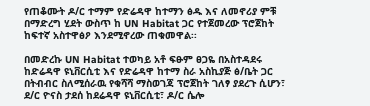የጠቆሙት ዶ/ር ተማም የድሬዳዋ ከተማን ፅዱ እና ለመኖሪያ ምቹ በማድረግ ሂደት ውስጥ ከ UN Habitat ጋር የተጀመረው ፕሮጀከት ከፍተኛ አስተዋፅዖ እንደሚኖረው ጠቁመዋል፡፡

በመድረኩ UN Habitat ተወካይ አቶ ፍፁም ፀጋዬ በአስተዳደሩ ከድሬዳዋ ዩኒቨርሲቲ እና የድሬዳዋ ከተማ ስራ አስኪያጅ ፅ/ቤት ጋር በትብብር ስለሚሰራዉ የቁሻሻ ማስወገጃ ፕሮጀከት ገለፃ ያደረጉ ሲሆን፣ ደ/ር ዮናስ ታደሰ ከደሬዳዋ ዩኒቨርሲቲ፣ ዶ/ር ሴሎ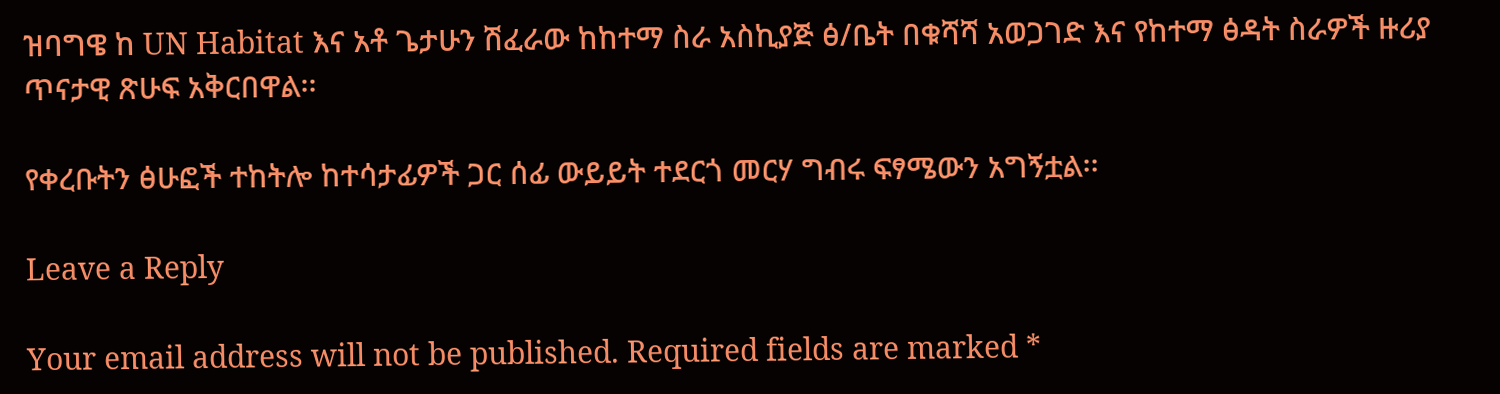ዝባግዌ ከ UN Habitat እና አቶ ጌታሁን ሽፈራው ከከተማ ስራ አስኪያጅ ፅ/ቤት በቁሻሻ አወጋገድ እና የከተማ ፅዳት ስራዎች ዙሪያ ጥናታዊ ጽሁፍ አቅርበዋል፡፡

የቀረቡትን ፅሁፎች ተከትሎ ከተሳታፊዎች ጋር ሰፊ ውይይት ተደርጎ መርሃ ግብሩ ፍፃሜውን አግኝቷል፡፡

Leave a Reply

Your email address will not be published. Required fields are marked *